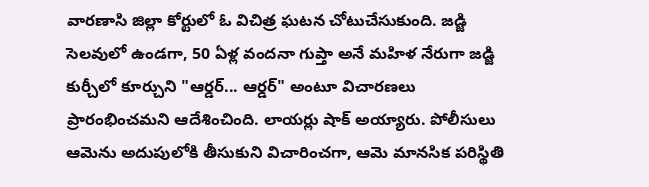వారణాసి జిల్లా కోర్టులో ఓ విచిత్ర ఘటన చోటుచేసుకుంది. జడ్జి సెలవులో ఉండగా, 50 ఏళ్ల వందనా గుప్తా అనే మహిళ నేరుగా జడ్జి కుర్చీలో కూర్చుని "ఆర్డర్... ఆర్డర్" అంటూ విచారణలు ప్రారంభించమని ఆదేశించింది. లాయర్లు షాక్ అయ్యారు. పోలీసులు ఆమెను అదుపులోకి తీసుకుని విచారించగా, ఆమె మానసిక పరిస్థితి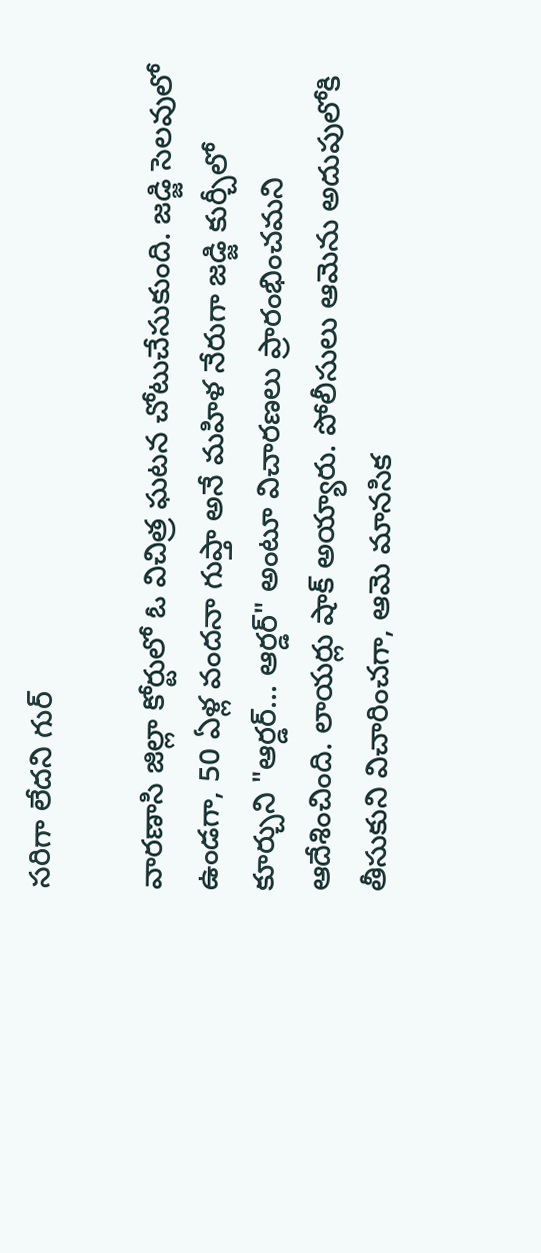సరిగా లేదని గుర్

వారణాసి జిల్లా కోర్టులో ఓ విచిత్ర ఘటన చోటుచేసుకుంది. జడ్జి సెలవులో ఉండగా, 50 ఏళ్ల వందనా గుప్తా అనే మహిళ నేరుగా జడ్జి కుర్చీలో కూర్చుని "ఆర్డర్... ఆర్డర్" అంటూ విచారణలు ప్రారంభించమని ఆదేశించింది. లాయర్లు షాక్ అయ్యారు. పోలీసులు ఆమెను అదుపులోకి తీసుకుని విచారించగా, ఆమె మానసిక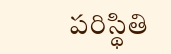పరిస్థితి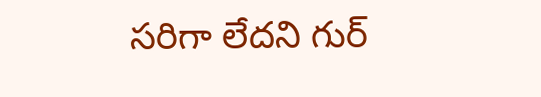సరిగా లేదని గుర్